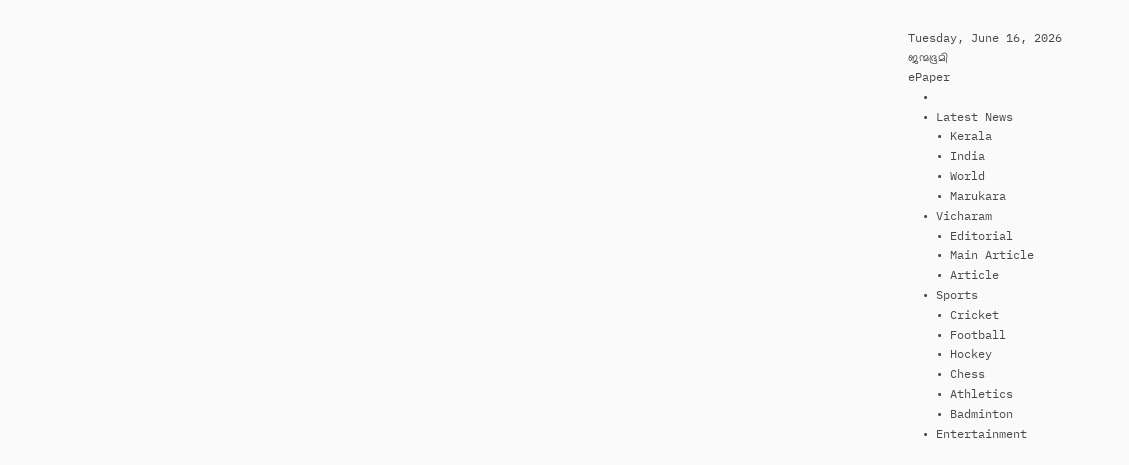Tuesday, June 16, 2026
ജന്മഭൂമി
ePaper
  •
  • Latest News
    • Kerala
    • India
    • World
    • Marukara
  • Vicharam
    • Editorial
    • Main Article
    • Article
  • Sports
    • Cricket
    • Football
    • Hockey
    • Chess
    • Athletics
    • Badminton
  • Entertainment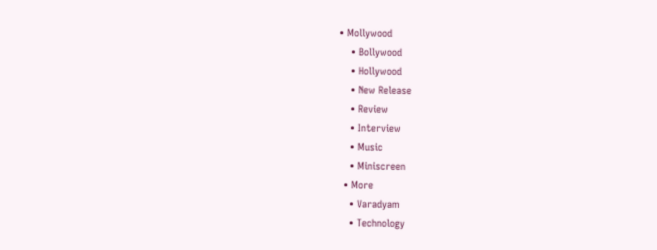• Mollywood
    • Bollywood
    • Hollywood
    • New Release
    • Review
    • Interview
    • Music
    • Miniscreen
  • More
    • Varadyam
    • Technology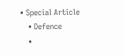• Special Article
    • Defence
    •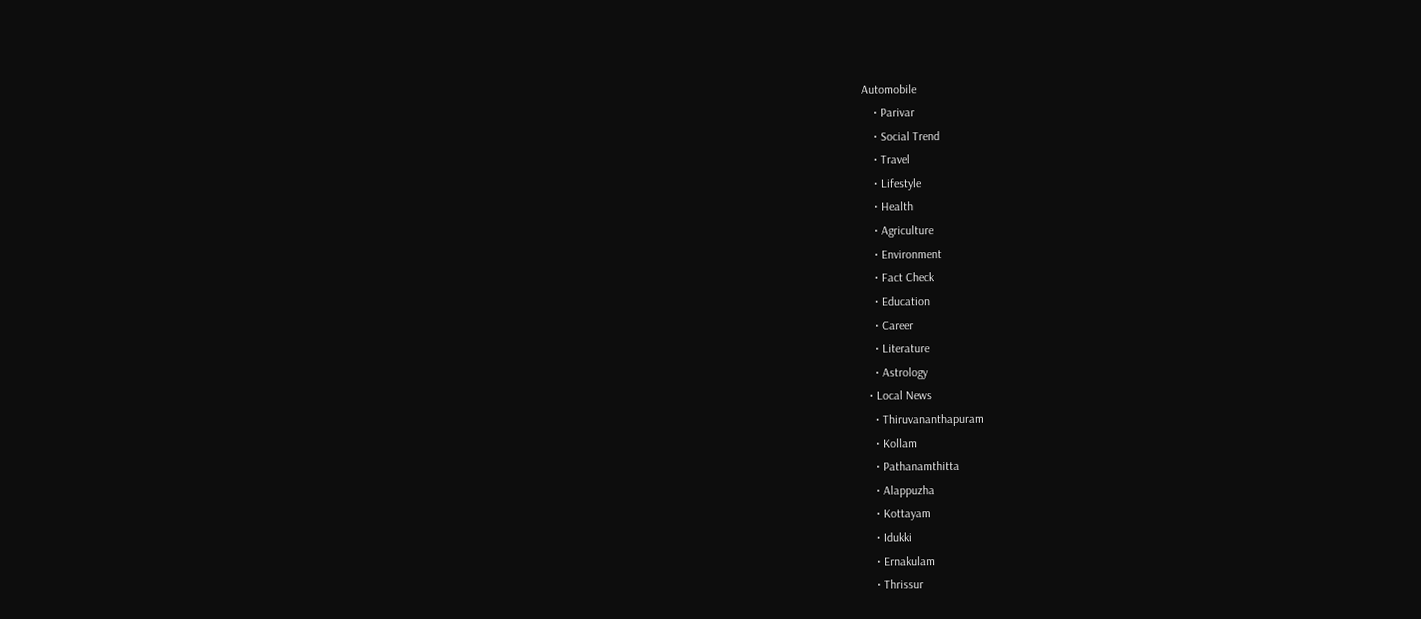Automobile
    • Parivar
    • Social Trend
    • Travel
    • Lifestyle
    • Health
    • Agriculture
    • Environment
    • Fact Check
    • Education
    • Career
    • Literature
    • Astrology
  • Local News
    • Thiruvananthapuram
    • Kollam
    • Pathanamthitta
    • Alappuzha
    • Kottayam
    • Idukki
    • Ernakulam
    • Thrissur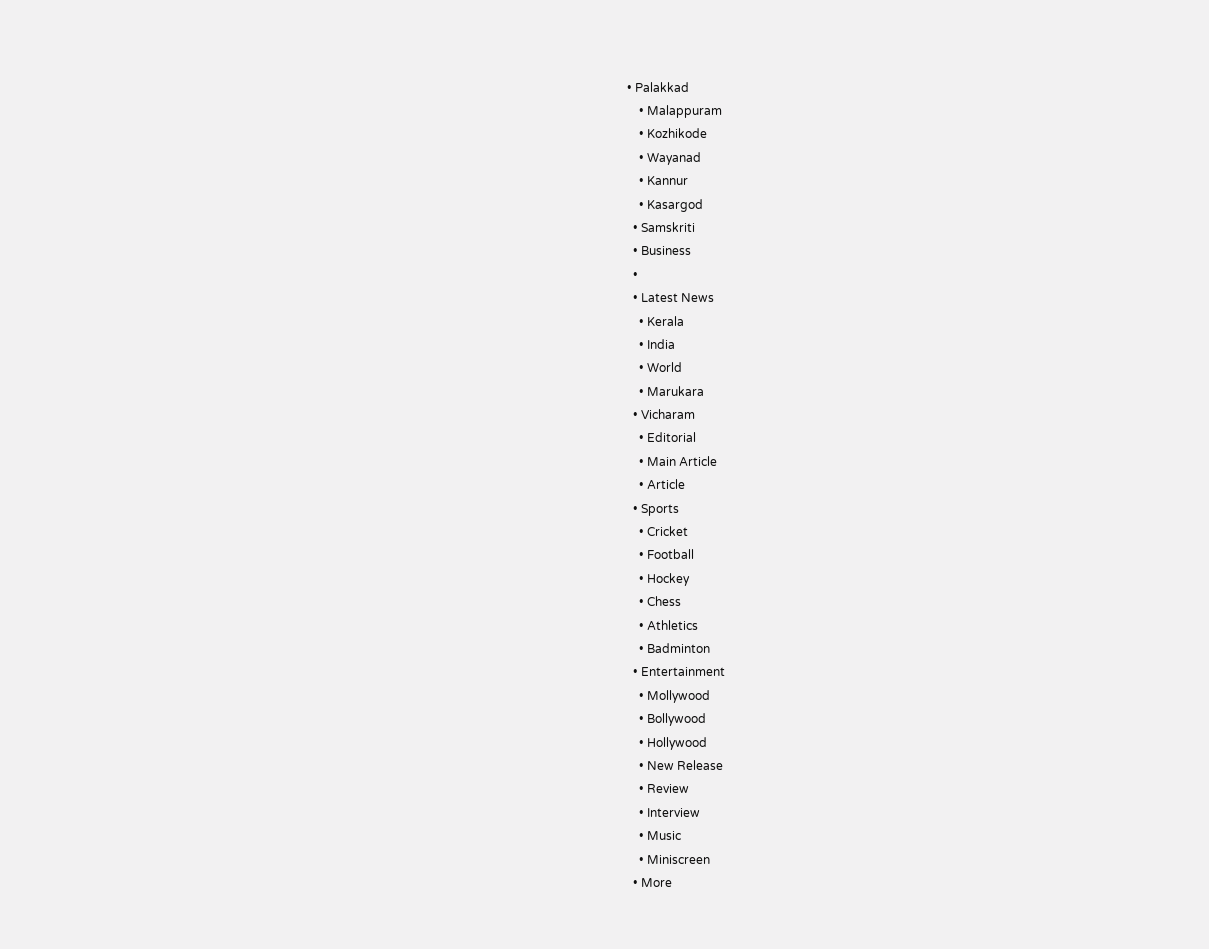• Palakkad
    • Malappuram
    • Kozhikode
    • Wayanad
    • Kannur
    • Kasargod
  • Samskriti
  • Business
  •
  • Latest News
    • Kerala
    • India
    • World
    • Marukara
  • Vicharam
    • Editorial
    • Main Article
    • Article
  • Sports
    • Cricket
    • Football
    • Hockey
    • Chess
    • Athletics
    • Badminton
  • Entertainment
    • Mollywood
    • Bollywood
    • Hollywood
    • New Release
    • Review
    • Interview
    • Music
    • Miniscreen
  • More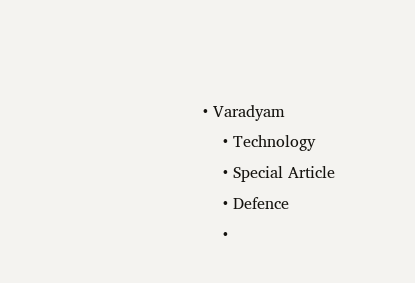• Varadyam
    • Technology
    • Special Article
    • Defence
    •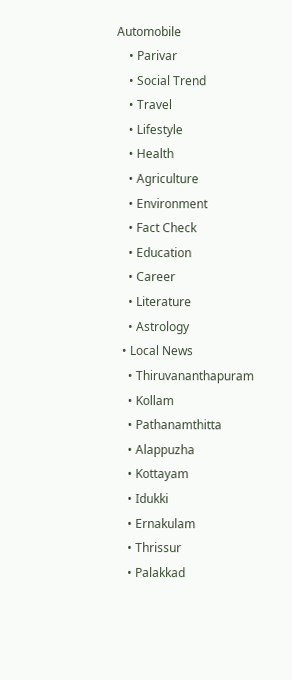Automobile
    • Parivar
    • Social Trend
    • Travel
    • Lifestyle
    • Health
    • Agriculture
    • Environment
    • Fact Check
    • Education
    • Career
    • Literature
    • Astrology
  • Local News
    • Thiruvananthapuram
    • Kollam
    • Pathanamthitta
    • Alappuzha
    • Kottayam
    • Idukki
    • Ernakulam
    • Thrissur
    • Palakkad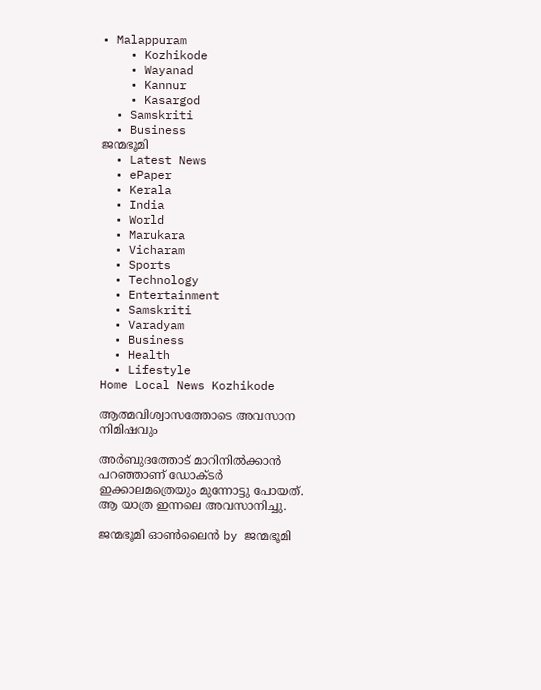• Malappuram
    • Kozhikode
    • Wayanad
    • Kannur
    • Kasargod
  • Samskriti
  • Business
ജന്മഭൂമി
  • Latest News
  • ePaper
  • Kerala
  • India
  • World
  • Marukara
  • Vicharam
  • Sports
  • Technology
  • Entertainment
  • Samskriti
  • Varadyam
  • Business
  • Health
  • Lifestyle
Home Local News Kozhikode

ആത്മവിശ്വാസത്തോടെ അവസാന നിമിഷവും

അര്‍ബുദത്തോട് മാറിനില്‍ക്കാന്‍ പറഞ്ഞാണ് ഡോക്ടര്‍ ഇക്കാലമത്രെയും മുന്നോട്ടു പോയത്. ആ യാത്ര ഇന്നലെ അവസാനിച്ചു.

ജന്മഭൂമി ഓണ്‍ലൈന്‍ by ജന്മഭൂമി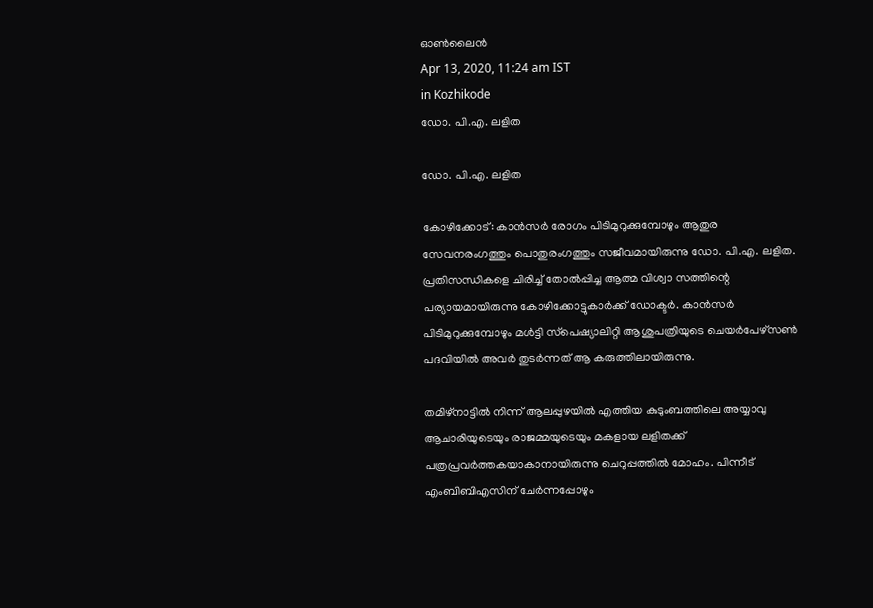ഓണ്‍ലൈന്‍
Apr 13, 2020, 11:24 am IST
in Kozhikode
ഡോ. പി.എ. ലളിത

ഡോ. പി.എ. ലളിത

കോഴിക്കോട്: കാന്‍സര്‍ രോഗം പിടിമുറുക്കുമ്പോഴും ആതുര സേവനരംഗത്തും പൊതുരംഗത്തും സജീവമായിരുന്നു ഡോ. പി.എ. ലളിത. പ്രതിസന്ധികളെ ചിരിച്ച് തോല്‍പ്പിച്ച ആത്മ വിശ്വാ സത്തിന്റെ പര്യായമായിരുന്നു കോഴിക്കോട്ടുകാര്‍ക്ക് ഡോക്ടര്‍. കാന്‍സര്‍ പിടിമുറുക്കുമ്പോഴും മള്‍ട്ടി സ്‌പെഷ്യാലിറ്റി ആശുപത്രിയുടെ ചെയര്‍പേഴ്‌സണ്‍ പദവിയില്‍ അവര്‍ തുടര്‍ന്നത് ആ കരുത്തിലായിരുന്നു.

തമിഴ്‌നാട്ടില്‍ നിന്ന് ആലപ്പുഴയില്‍ എത്തിയ കുടുംബത്തിലെ അയ്യാവു ആചാരിയുടെയും രാജമ്മയുടെയും മകളായ ലളിതക്ക് പത്രപ്രവര്‍ത്തകയാകാനായിരുന്നു ചെറുപ്പത്തില്‍ മോഹം. പിന്നീട് എംബിബിഎസിന് ചേര്‍ന്നപ്പോഴും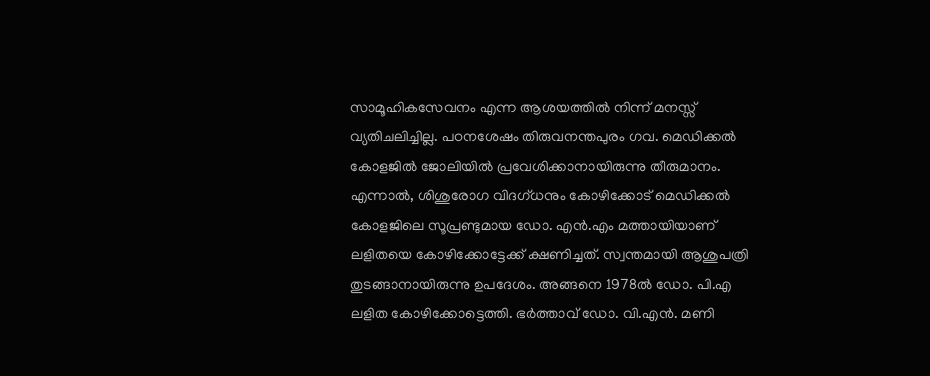സാമൂഹികസേവനം എന്ന ആശയത്തില്‍ നിന്ന് മനസ്സ് വ്യതിചലിച്ചില്ല. പഠനശേഷം തിരുവനന്തപുരം ഗവ. മെഡിക്കല്‍ കോളജില്‍ ജോലിയില്‍ പ്രവേശിക്കാനായിരുന്നു തീരുമാനം. എന്നാല്‍, ശിശുരോഗ വിദഗ്ധനും കോഴിക്കോട് മെഡിക്കല്‍ കോളജിലെ സൂപ്രണ്ടുമായ ഡോ. എന്‍.എം മത്തായിയാണ് ലളിതയെ കോഴിക്കോട്ടേക്ക് ക്ഷണിച്ചത്. സ്വന്തമായി ആശുപത്രി തുടങ്ങാനായിരുന്നു ഉപദേശം. അങ്ങനെ 1978ല്‍ ഡോ. പി.എ ലളിത കോഴിക്കോട്ടെത്തി. ഭര്‍ത്താവ് ഡോ. വി.എന്‍. മണി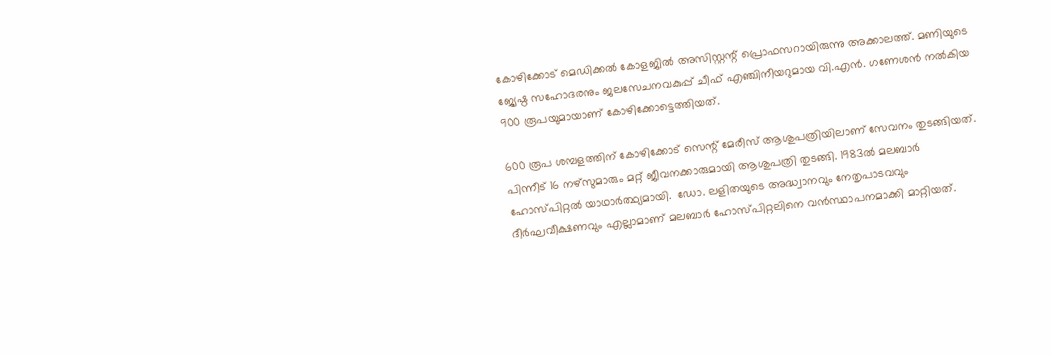കോഴിക്കോട് മെഡിക്കല്‍ കോളജില്‍ അസിസ്റ്റന്റ് പ്രൊഫസറായിരുന്നു അക്കാലത്ത്. മണിയുടെ ജ്യേഷ്ഠ സഹോദരനും ജലസേചനവകുപ്പ് ചീഫ് എഞ്ചിനീയറുമായ വി.എന്‍. ഗണേശന്‍ നല്‍കിയ 900 രൂപയുമായാണ് കോഴിക്കോട്ടെത്തിയത്.

600 രൂപ ശമ്പളത്തിന് കോഴിക്കോട് സെന്റ് മേരീസ് ആശുപത്രിയിലാണ് സേവനം തുടങ്ങിയത്. പിന്നീട് 16 നഴ്‌സുമാരും മറ്റ് ജീവനക്കാരുമായി ആശുപത്രി തുടങ്ങി. 1983ല്‍ മലബാര്‍ ഹോസ്പിറ്റല്‍ യാഥാര്‍ത്ഥ്യമായി.  ഡോ. ലളിതയുടെ അദ്ധ്വാനവും നേതൃപാടവവും ദീര്‍ഘവീക്ഷണവും എല്ലാമാണ് മലബാര്‍ ഹോസ്പിറ്റലിനെ വന്‍സ്ഥാപനമാക്കി മാറ്റിയത്.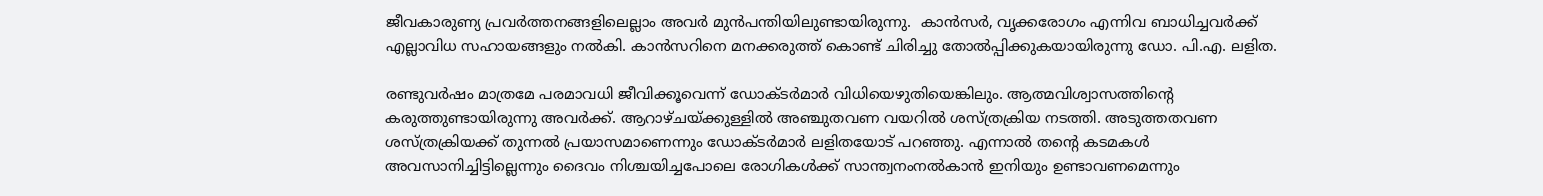ജീവകാരുണ്യ പ്രവര്‍ത്തനങ്ങളിലെല്ലാം അവര്‍ മുന്‍പന്തിയിലുണ്ടായിരുന്നു.  കാന്‍സര്‍, വൃക്കരോഗം എന്നിവ ബാധിച്ചവര്‍ക്ക് എല്ലാവിധ സഹായങ്ങളും നല്‍കി. കാന്‍സറിനെ മനക്കരുത്ത് കൊണ്ട് ചിരിച്ചു തോല്‍പ്പിക്കുകയായിരുന്നു ഡോ. പി.എ. ലളിത.

രണ്ടുവര്‍ഷം മാത്രമേ പരമാവധി ജീവിക്കൂവെന്ന് ഡോക്ടര്‍മാര്‍ വിധിയെഴുതിയെങ്കിലും. ആത്മവിശ്വാസത്തിന്റെ കരുത്തുണ്ടായിരുന്നു അവര്‍ക്ക്. ആറാഴ്ചയ്‌ക്കുള്ളില്‍ അഞ്ചുതവണ വയറില്‍ ശസ്ത്രക്രിയ നടത്തി. അടുത്തതവണ ശസ്ത്രക്രിയക്ക് തുന്നല്‍ പ്രയാസമാണെന്നും ഡോക്ടര്‍മാര്‍ ലളിതയോട് പറഞ്ഞു. എന്നാല്‍ തന്റെ കടമകള്‍ അവസാനിച്ചിട്ടില്ലെന്നും ദൈവം നിശ്ചയിച്ചപോലെ രോഗികള്‍ക്ക് സാന്ത്വനംനല്‍കാന്‍ ഇനിയും ഉണ്ടാവണമെന്നും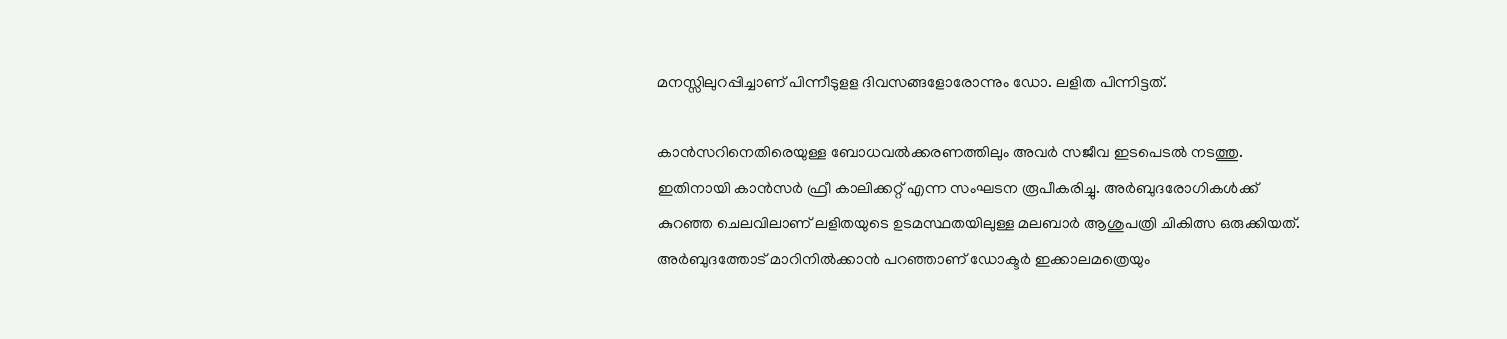മനസ്സിലുറപ്പിച്ചാണ് പിന്നീടുളള ദിവസങ്ങളോരോന്നും ഡോ. ലളിത പിന്നിട്ടത്.

കാന്‍സറിനെതിരെയുള്ള ബോധവല്‍ക്കരണത്തിലും അവര്‍ സജീവ ഇടപെടല്‍ നടത്തു. ഇതിനായി കാന്‍സര്‍ ഫ്രീ കാലിക്കറ്റ് എന്ന സംഘടന രൂപീകരിച്ചു. അര്‍ബുദരോഗികള്‍ക്ക് കുറഞ്ഞ ചെലവിലാണ് ലളിതയുടെ ഉടമസ്ഥതയിലുള്ള മലബാര്‍ ആശുപത്രി ചികിത്സ ഒരുക്കിയത്.  അര്‍ബുദത്തോട് മാറിനില്‍ക്കാന്‍ പറഞ്ഞാണ് ഡോക്ടര്‍ ഇക്കാലമത്രെയും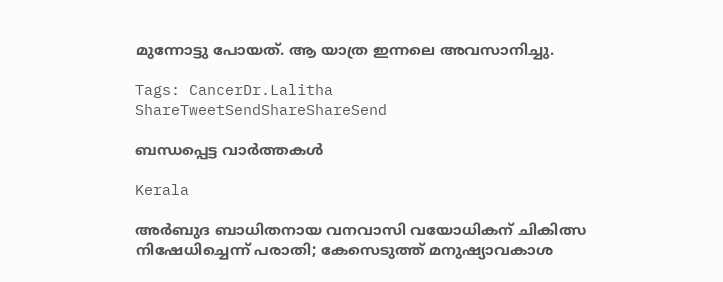മുന്നോട്ടു പോയത്. ആ യാത്ര ഇന്നലെ അവസാനിച്ചു.

Tags: CancerDr.Lalitha
ShareTweetSendShareShareSend

ബന്ധപ്പെട്ട വാര്‍ത്തകള്‍

Kerala

അര്‍ബുദ ബാധിതനായ വനവാസി വയോധികന് ചികിത്സ നിഷേധിച്ചെന്ന് പരാതി; കേസെടുത്ത് മനുഷ്യാവകാശ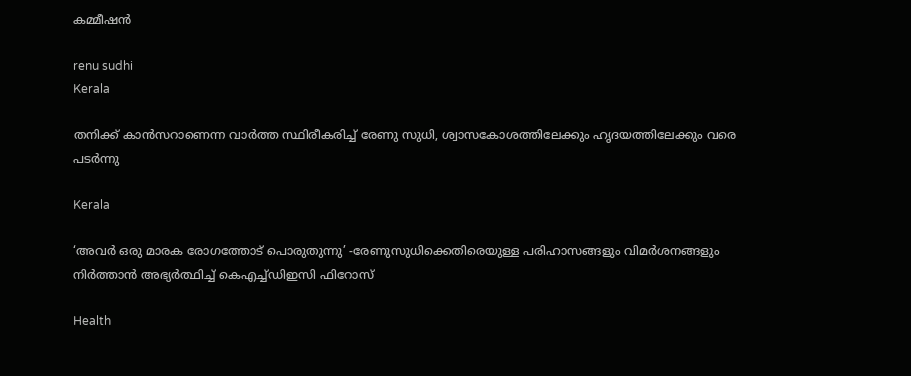കമ്മീഷന്‍

renu sudhi
Kerala

തനിക്ക് കാൻസറാണെന്ന വാർത്ത സ്ഥിരീകരിച്ച് രേണു സുധി, ശ്വാസകോശത്തിലേക്കും ഹൃദയത്തിലേക്കും വരെ പടർന്നു

Kerala

‘അവർ ഒരു മാരക രോഗത്തോട് പൊരുതുന്നു’ -രേണുസുധിക്കെതിരെയുള്ള പരിഹാസങ്ങളും വിമർശനങ്ങളും നിർത്താൻ അഭ്യർത്ഥിച്ച് കെഎച്ച്ഡിഇസി ഫിറോസ്

Health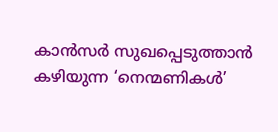കാൻസർ സുഖപ്പെടുത്താൻ കഴിയുന്ന ‘നെന്മണികൾ’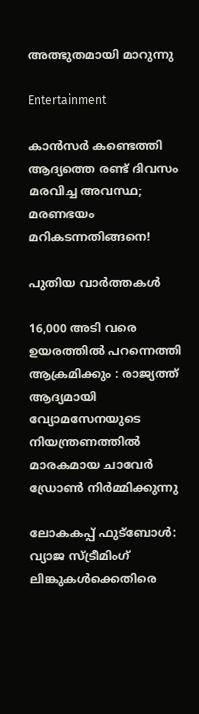അത്ഭുതമായി മാറുന്നു

Entertainment

കാൻസർ കണ്ടെത്തി ആദ്യത്തെ രണ്ട് ദിവസം മരവിച്ച അവസ്ഥ; മരണഭയം മറികടന്നതിങ്ങനെ!

പുതിയ വാര്‍ത്തകള്‍

16,000 അടി വരെ ഉയരത്തിൽ പറന്നെത്തി ആക്രമിക്കും : രാജ്യത്ത് ആദ്യമായി വ്യോമസേനയുടെ നിയന്ത്രണത്തിൽ മാരകമായ ചാവേർ ഡ്രോൺ നിർമ്മിക്കുന്നു

ലോകകപ്പ് ഫുട്ബോൾ: വ്യാജ സ്ട്രീമിംഗ് ലിങ്കുകൾക്കെതിരെ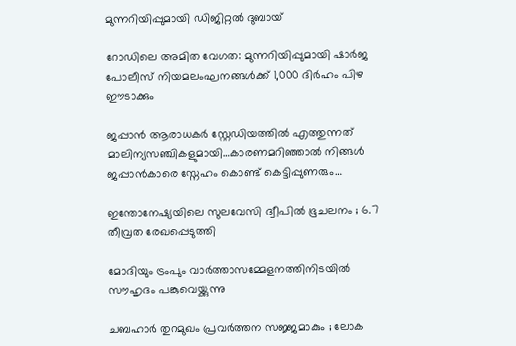മുന്നറിയിപ്പുമായി ഡിജിറ്റൽ ദുബായ്

റോഡിലെ അമിത വേഗത: മുന്നറിയിപ്പുമായി ഷാർജ പോലീസ് നിയമലംഘനങ്ങൾക്ക് 1,000 ദിർഹം പിഴ ഈടാക്കും

ജപ്പാന്‍ ആരാധകര്‍ സ്റ്റേഡിയത്തില്‍ എത്തുന്നത് മാലിന്യസഞ്ചികളുമായി…കാരണമറിഞ്ഞാല്‍ നിങ്ങള്‍ ജപ്പാന്‍കാരെ സ്നേഹം കൊണ്ട് കെട്ടിപ്പുണരും…

ഇന്തോനേഷ്യയിലെ സുലവേസി ദ്വീപിൽ ഭൂചലനം ; 6.7 തീവ്രത രേഖപ്പെടുത്തി

മോദിയും ട്രംപും വാര്‍ത്താസമ്മേളനത്തിനിടയില്‍ സൗഹൃദം പങ്കുവെയ്ക്കുന്നു

ചബഹാര്‍ തുറമുഖം പ്രവർത്തന സജ്ജമാകും ; ലോക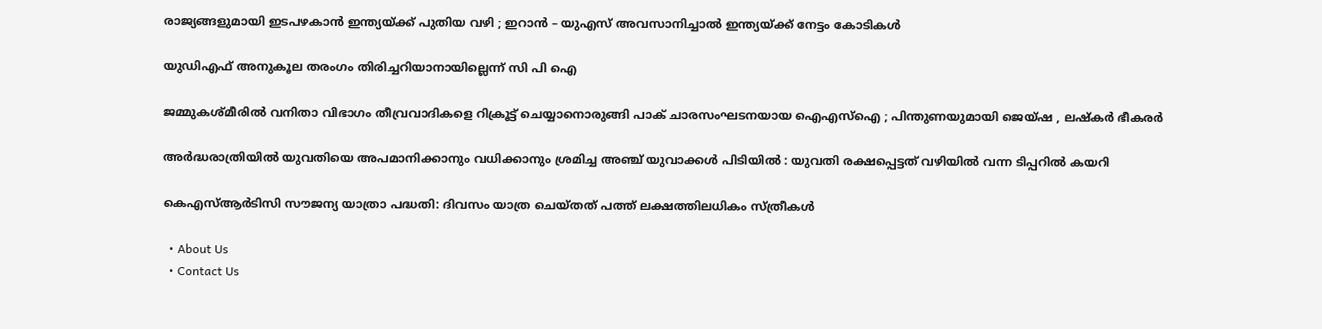രാജ്യങ്ങളുമായി ഇടപഴകാന്‍ ഇന്ത്യയ്‌ക്ക് പുതിയ വഴി ; ഇറാൻ – യുഎസ് അവസാനിച്ചാൽ ഇന്ത്യയ്‌ക്ക് നേട്ടം കോടികൾ

യുഡിഎഫ് അനുകൂല തരംഗം തിരിച്ചറിയാനായില്ലെന്ന് സി പി ഐ

ജമ്മുകശ്മീരിൽ വനിതാ വിഭാഗം തീവ്രവാദികളെ റിക്രൂട്ട് ചെയ്യാനൊരുങ്ങി പാക് ചാരസംഘടനയായ ഐഎസ്ഐ ; പിന്തുണയുമായി ജെയ്ഷ , ലഷ്കർ ഭീകരർ

അർദ്ധരാത്രിയിൽ യുവതിയെ അപമാനിക്കാനും വധിക്കാനും ശ്രമിച്ച അഞ്ച് യുവാക്കൾ പിടിയിൽ : യുവതി രക്ഷപ്പെട്ടത് വഴിയിൽ വന്ന ടിപ്പറിൽ കയറി

കെഎസ്ആര്‍ടിസി സൗജന്യ യാത്രാ പദ്ധതി: ദിവസം യാത്ര ചെയ്തത് പത്ത് ലക്ഷത്തിലധികം സ്ത്രീകള്‍

  • About Us
  • Contact Us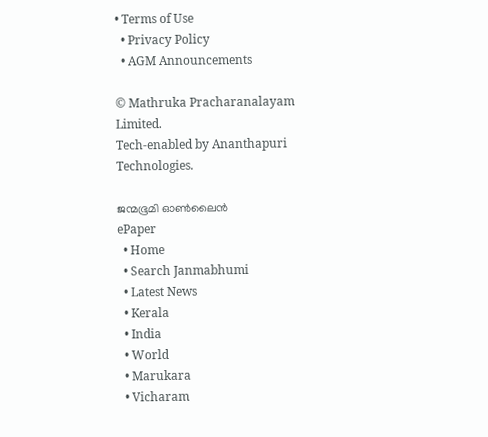• Terms of Use
  • Privacy Policy
  • AGM Announcements

© Mathruka Pracharanalayam Limited.
Tech-enabled by Ananthapuri Technologies.

ജന്മഭൂമി ഓണ്‍ലൈന്‍
ePaper
  • Home
  • Search Janmabhumi
  • Latest News
  • Kerala
  • India
  • World
  • Marukara
  • Vicharam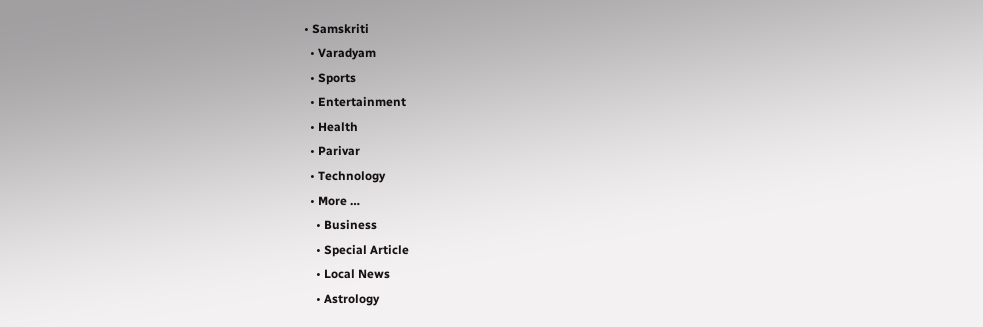• Samskriti
  • Varadyam
  • Sports
  • Entertainment
  • Health
  • Parivar
  • Technology
  • More …
    • Business
    • Special Article
    • Local News
    • Astrology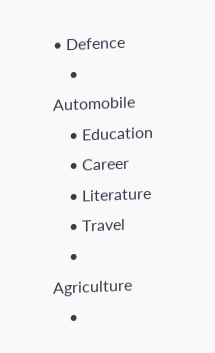• Defence
    • Automobile
    • Education
    • Career
    • Literature
    • Travel
    • Agriculture
    •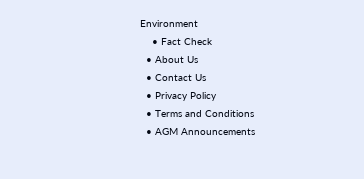Environment
    • Fact Check
  • About Us
  • Contact Us
  • Privacy Policy
  • Terms and Conditions
  • AGM Announcements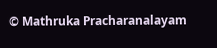© Mathruka Pracharanalayam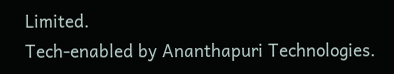Limited.
Tech-enabled by Ananthapuri Technologies.